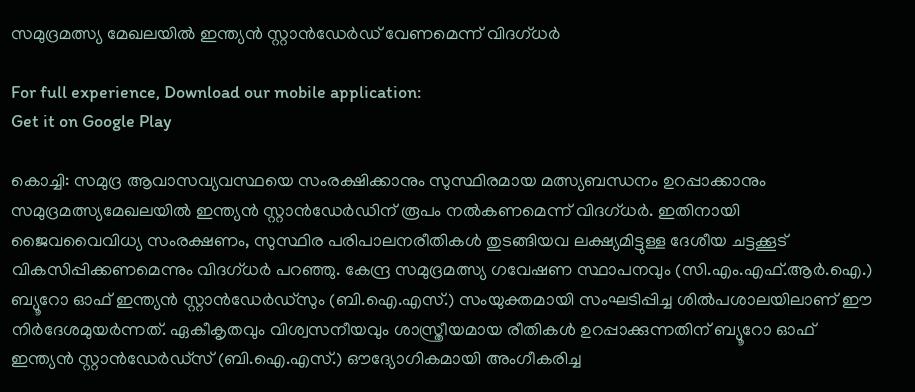സമുദ്രമത്സ്യ മേഖലയിൽ ഇന്ത്യൻ സ്റ്റാൻഡേർഡ് വേണമെന്ന് വിദഗ്ധർ

For full experience, Download our mobile application:
Get it on Google Play

കൊച്ചി: സമുദ്ര ആവാസവ്യവസ്ഥയെ സംരക്ഷിക്കാനും സുസ്ഥിരമായ മത്സ്യബന്ധനം ഉറപ്പാക്കാനും സമുദ്രമത്സ്യമേഖലയിൽ ഇന്ത്യൻ സ്റ്റാൻഡേർഡിന് രൂപം നൽകണമെന്ന് വിദഗ്ധർ. ഇതിനായി ജൈവവൈവിധ്യ സംരക്ഷണം, സുസ്ഥിര പരിപാലനരീതികൾ തുടങ്ങിയവ ലക്ഷ്യമിട്ടുള്ള ദേശീയ ചട്ടക്കൂട് വികസിപ്പിക്കണമെന്നും വിദഗ്ധർ പറഞ്ഞു. കേന്ദ്ര സമുദ്രമത്സ്യ ഗവേഷണ സ്ഥാപനവും (സി.എം.എഫ്.ആർ.ഐ.) ബ്യൂറോ ഓഫ് ഇന്ത്യൻ സ്റ്റാൻഡേർഡ്സും (ബി.ഐ.എസ്.) സംയുക്തമായി സംഘടിപ്പിച്ച ശിൽപശാലയിലാണ് ഈ നിർദേശമുയർന്നത്. ഏകീകൃതവും വിശ്വസനീയവും ശാസ്ത്രീയമായ രീതികൾ ഉറപ്പാക്കുന്നതിന് ബ്യൂറോ ഓഫ് ഇന്ത്യൻ സ്റ്റാൻഡേർഡ്സ് (ബി.ഐ.എസ്.) ഔദ്യോഗികമായി അംഗീകരിച്ച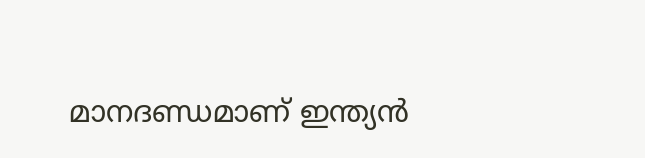മാനദണ്ഡമാണ് ഇന്ത്യൻ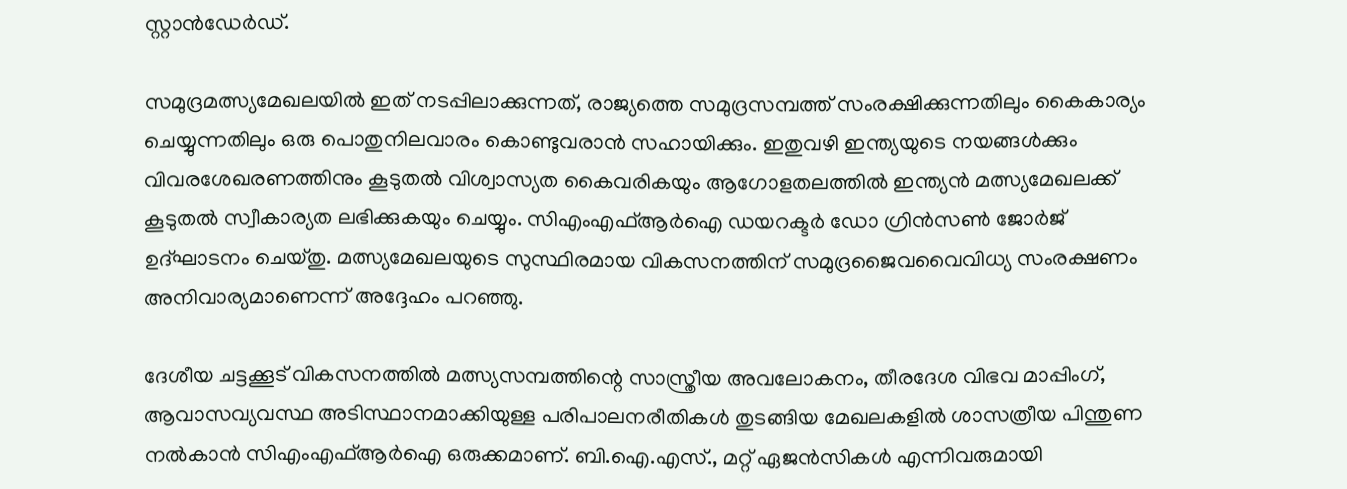സ്റ്റാൻഡേർഡ്.

സമുദ്രമത്സ്യമേഖലയിൽ ഇത് നടപ്പിലാക്കുന്നത്, രാജ്യത്തെ സമുദ്രസമ്പത്ത് സംരക്ഷിക്കുന്നതിലും കൈകാര്യം ചെയ്യുന്നതിലും ഒരു പൊതുനിലവാരം കൊണ്ടുവരാൻ സഹായിക്കും. ഇതുവഴി ഇന്ത്യയുടെ നയങ്ങൾക്കും വിവരശേഖരണത്തിനും കൂടുതൽ വിശ്വാസ്യത കൈവരികയും ആഗോളതലത്തിൽ ഇന്ത്യൻ മത്സ്യമേഖലക്ക് കൂടുതൽ സ്വീകാര്യത ലഭിക്കുകയും ചെയ്യും. സിഎംഎഫ്ആർഐ ഡയറക്ടർ ഡോ ഗ്രിൻസൺ ജോർജ് ഉദ്ഘാടനം ചെയ്തു. മത്സ്യമേഖലയുടെ സുസ്ഥിരമായ വികസനത്തിന് സമുദ്രജൈവവൈവിധ്യ സംരക്ഷണം അനിവാര്യമാണെന്ന് അദ്ദേഹം പറഞ്ഞു.

ദേശീയ ചട്ടക്കൂട് വികസനത്തിൽ മത്സ്യസമ്പത്തിന്റെ സാസ്ത്രീയ അവലോകനം, തീരദേശ വിഭവ മാപ്പിംഗ്, ആവാസവ്യവസ്ഥ അടിസ്ഥാനമാക്കിയുള്ള പരിപാലനരീതികൾ തുടങ്ങിയ മേഖലകളിൽ ശാസത്രീയ പിന്തുണ നൽകാൻ സിഎംഎഫ്ആർഐ ഒരുക്കമാണ്. ബി.ഐ.എസ്., മറ്റ് ഏജൻസികൾ എന്നിവരുമായി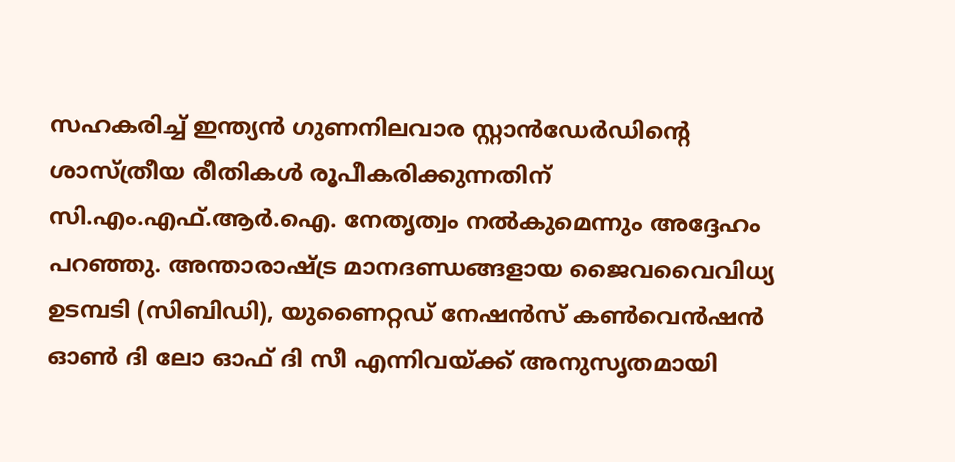സഹകരിച്ച് ഇന്ത്യൻ ഗുണനിലവാര സ്റ്റാൻഡേർഡിന്റെ ശാസ്ത്രീയ രീതികൾ രൂപീകരിക്കുന്നതിന് സി.എം.എഫ്.ആർ.ഐ. നേതൃത്വം നൽകുമെന്നും അദ്ദേഹം പറഞ്ഞു. അന്താരാഷ്ട്ര മാനദണ്ഡങ്ങളായ ജൈവവൈവിധ്യ ഉടമ്പടി (സിബിഡി), യുണൈറ്റഡ് നേഷൻസ് കൺവെൻഷൻ ഓൺ ദി ലോ ഓഫ് ദി സീ എന്നിവയ്ക്ക് അനുസൃതമായി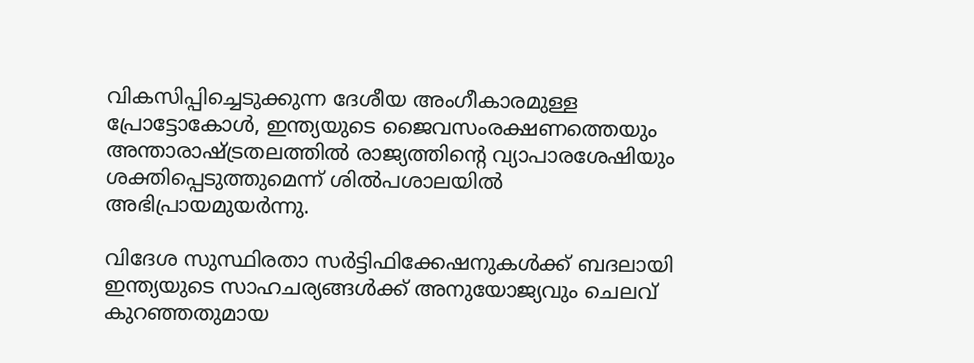വികസിപ്പിച്ചെടുക്കുന്ന ദേശീയ അംഗീകാരമുള്ള പ്രോട്ടോകോൾ, ഇന്ത്യയുടെ ജൈവസംരക്ഷണത്തെയും അന്താരാഷ്ട്രതലത്തിൽ രാജ്യത്തിന്റെ വ്യാപാരശേഷിയും ശക്തിപ്പെടുത്തുമെന്ന് ശിൽപശാലയിൽ അഭിപ്രായമുയർന്നു.

വിദേശ സുസ്ഥിരതാ സർട്ടിഫിക്കേഷനുകൾക്ക് ബദലായി ഇന്ത്യയുടെ സാഹചര്യങ്ങൾക്ക് അനുയോജ്യവും ചെലവ് കുറഞ്ഞതുമായ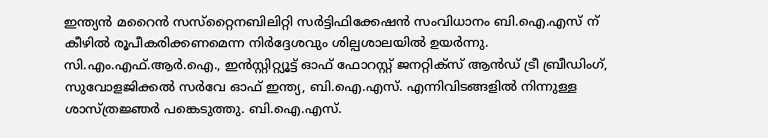ഇന്ത്യൻ മറൈൻ സസ്‌റ്റൈനബിലിറ്റി സർട്ടിഫിക്കേഷൻ സംവിധാനം ബി.ഐ.എസ് ന് കീഴിൽ രൂപീകരിക്കണമെന്ന നിർദ്ദേശവും ശില്പശാലയിൽ ഉയർന്നു. സി.എം.എഫ്.ആർ.ഐ., ഇൻസ്റ്റിറ്റ്യൂട്ട് ഓഫ് ഫോറസ്റ്റ് ജനറ്റിക്‌സ് ആൻഡ് ട്രീ ബ്രീഡിംഗ്, സുവോളജിക്കൽ സർവേ ഓഫ് ഇന്ത്യ, ബി.ഐ.എസ്. എന്നിവിടങ്ങളിൽ നിന്നുള്ള ശാസ്ത്രജ്ഞർ പങ്കെടുത്തു. ബി.ഐ.എസ്.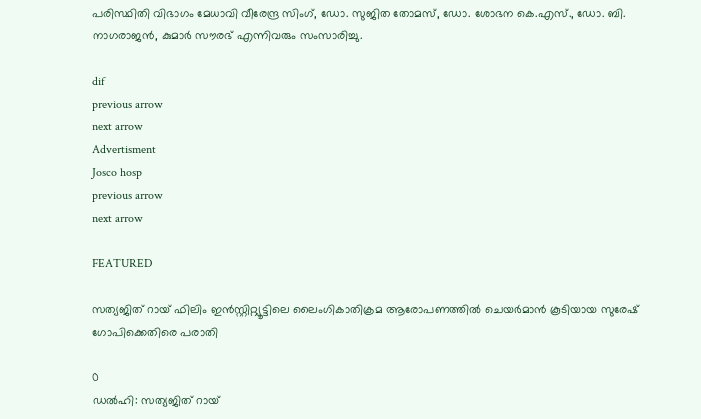പരിസ്ഥിതി വിഭാഗം മേധാവി വീരേന്ദ്ര സിംഗ്, ഡോ. സുജിത തോമസ്, ഡോ. ശോഭന കെ.എസ്., ഡോ. ബി. നാഗരാജൻ, കുമാർ സൗരഭ് എന്നിവരും സംസാരിച്ചു.

dif
previous arrow
next arrow
Advertisment
Josco hosp
previous arrow
next arrow

FEATURED

സത്യജിത് റായ് ഫിലിം ഇൻസ്റ്റിറ്റ്യൂട്ടിലെ ലൈംഗികാതിക്രമ ആരോപണത്തിൽ ചെയർമാൻ കൂടിയായ സുരേഷ് ഗോപിക്കെതിരെ പരാതി

0
ഡൽഹി: സത്യജിത് റായ്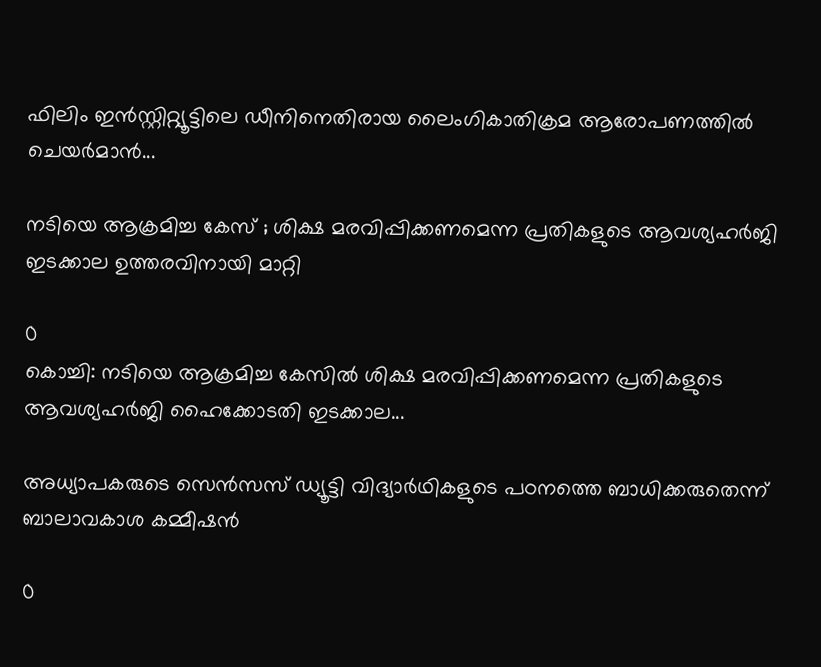ഫിലിം ഇൻസ്റ്റിറ്റ്യൂട്ടിലെ ഡീനിനെതിരായ ലൈംഗികാതിക്രമ ആരോപണത്തിൽ ചെയർമാൻ...

നടിയെ ആക്രമിച്ച കേസ് ; ശിക്ഷ മരവിപ്പിക്കണമെന്ന പ്രതികളുടെ ആവശ്യഹർജി ഇടക്കാല ഉത്തരവിനായി മാറ്റി

0
കൊച്ചി: നടിയെ ആക്രമിച്ച കേസിൽ ശിക്ഷ മരവിപ്പിക്കണമെന്ന പ്രതികളുടെ ആവശ്യഹർജി ഹൈക്കോടതി ഇടക്കാല...

അധ്യാപകരുടെ സെൻസസ് ഡ്യൂട്ടി വിദ്യാർഥികളുടെ പഠനത്തെ ബാധിക്കരുതെന്ന് ബാലാവകാശ കമ്മീഷൻ

0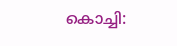കൊച്ചി: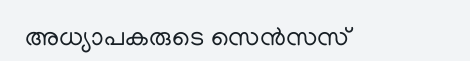അധ്യാപകരുടെ സെൻസസ്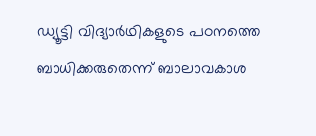ഡ്യൂട്ടി വിദ്യാർഥികളുടെ പഠനത്തെ ബാധിക്കരുതെന്ന് ബാലാവകാശ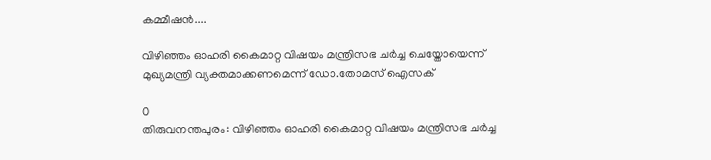കമ്മീഷൻ....

വിഴിഞ്ഞം ഓഹരി കൈമാറ്റ വിഷയം മന്ത്രിസഭ ചർച്ച ചെയ്തോയെന്ന് മുഖ്യമന്ത്രി വ്യക്തമാക്കണമെന്ന് ഡോ.തോമസ് ഐസക്

0
തിരുവനന്തപുരം: വിഴിഞ്ഞം ഓഹരി കൈമാറ്റ വിഷയം മന്ത്രിസഭ ചർച്ച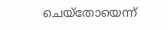ചെയ്തോയെന്ന്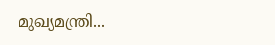മുഖ്യമന്ത്രി...